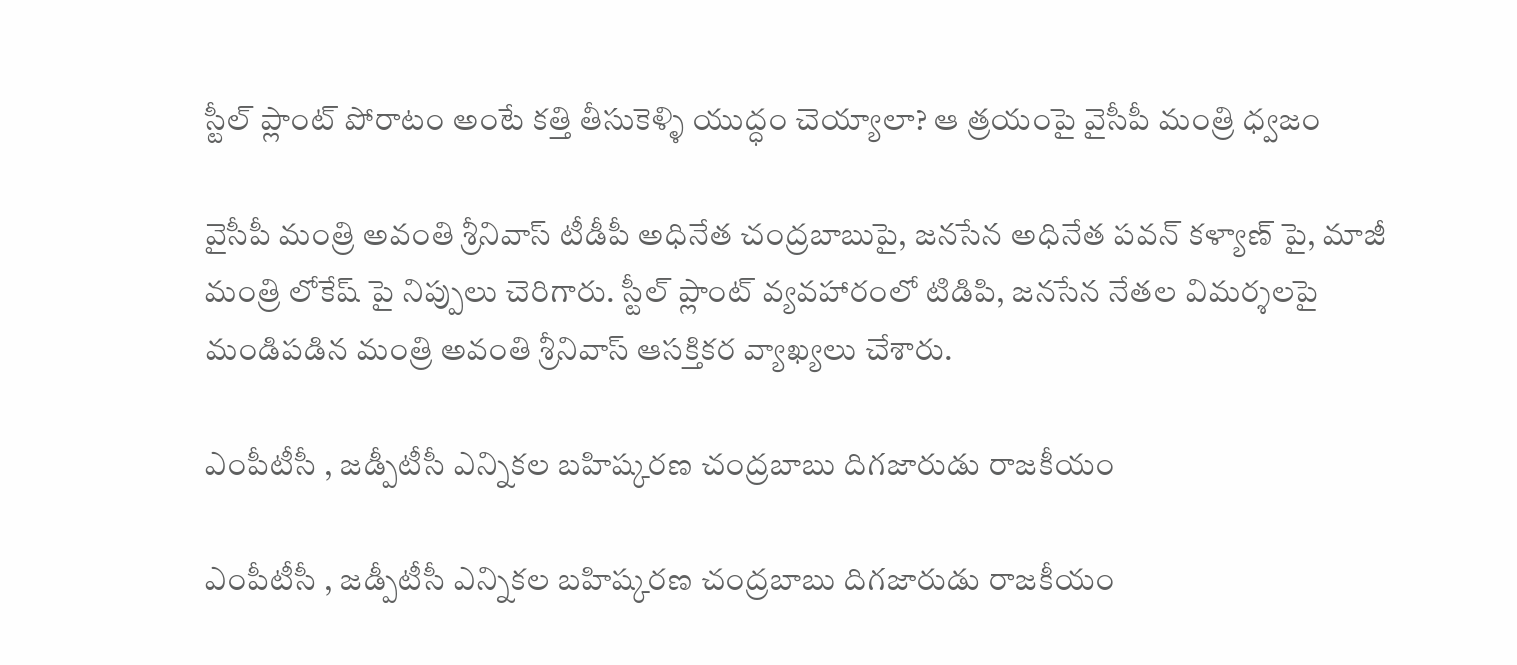స్టీల్ ప్లాంట్ పోరాటం అంటే కత్తి తీసుకెళ్ళి యుద్ధం చెయ్యాలా? ఆ త్రయంపై వైసీపీ మంత్రి ధ్వజం

వైసీపీ మంత్రి అవంతి శ్రీనివాస్ టీడీపీ అధినేత చంద్రబాబుపై, జనసేన అధినేత పవన్ కళ్యాణ్ పై, మాజీ మంత్రి లోకేష్ పై నిప్పులు చెరిగారు. స్టీల్ ప్లాంట్ వ్యవహారంలో టిడిపి, జనసేన నేతల విమర్శలపై మండిపడిన మంత్రి అవంతి శ్రీనివాస్ ఆసక్తికర వ్యాఖ్యలు చేశారు.

ఎంపీటీసీ , జడ్పీటీసీ ఎన్నికల బహిష్కరణ చంద్రబాబు దిగజారుడు రాజకీయం

ఎంపీటీసీ , జడ్పీటీసీ ఎన్నికల బహిష్కరణ చంద్రబాబు దిగజారుడు రాజకీయం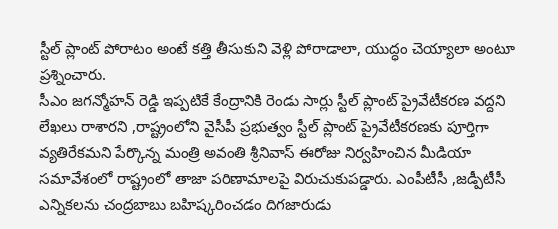స్టీల్ ప్లాంట్ పోరాటం అంటే కత్తి తీసుకుని వెళ్లి పోరాడాలా, యుద్ధం చెయ్యాలా అంటూ ప్రశ్నించారు.
సీఎం జగన్మోహన్ రెడ్డి ఇప్పటికే కేంద్రానికి రెండు సార్లు స్టీల్ ప్లాంట్ ప్రైవేటీకరణ వద్దని లేఖలు రాశారని ,రాష్ట్రంలోని వైసీపీ ప్రభుత్వం స్టీల్ ప్లాంట్ ప్రైవేటీకరణకు పూర్తిగా వ్యతిరేకమని పేర్కొన్న మంత్రి అవంతి శ్రీనివాస్ ఈరోజు నిర్వహించిన మీడియా సమావేశంలో రాష్ట్రంలో తాజా పరిణామాలపై విరుచుకుపడ్డారు. ఎంపీటీసీ ,జడ్పీటీసీ ఎన్నికలను చంద్రబాబు బహిష్కరించడం దిగజారుడు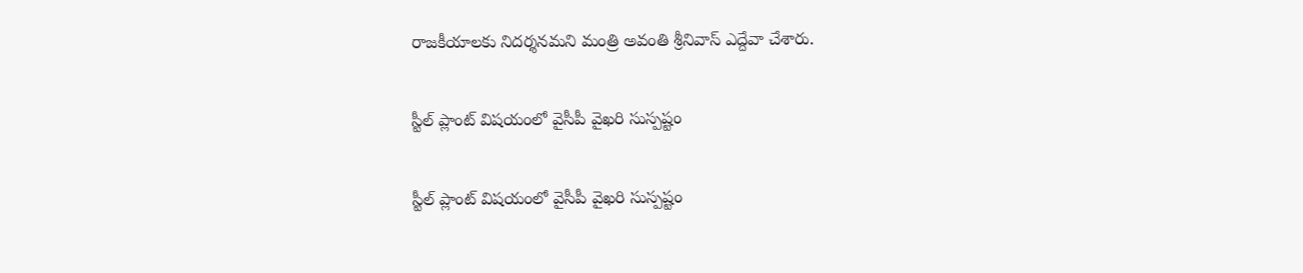రాజకీయాలకు నిదర్శనమని మంత్రి అవంతి శ్రీనివాస్ ఎద్దేవా చేశారు.

స్టీల్ ప్లాంట్ విషయంలో వైసీపీ వైఖరి సుస్పష్టం

స్టీల్ ప్లాంట్ విషయంలో వైసీపీ వైఖరి సుస్పష్టం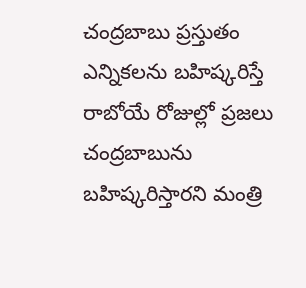చంద్రబాబు ప్రస్తుతం ఎన్నికలను బహిష్కరిస్తే రాబోయే రోజుల్లో ప్రజలు చంద్రబాబును బహిష్కరిస్తారని మంత్రి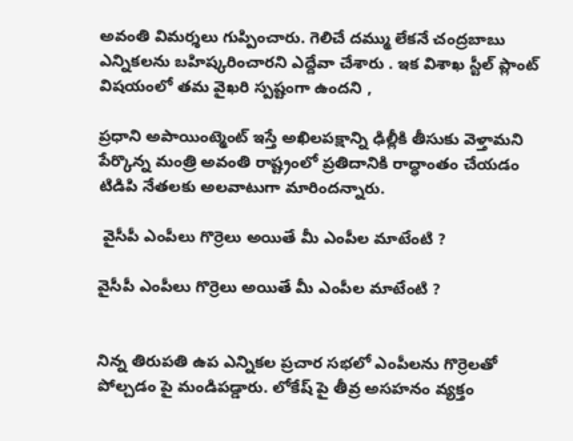అవంతి విమర్శలు గుప్పించారు. గెలిచే దమ్ము లేకనే చంద్రబాబు ఎన్నికలను బహిష్కరించారని ఎద్దేవా చేశారు . ఇక విశాఖ స్టీల్ ప్లాంట్ విషయంలో తమ వైఖరి స్పష్టంగా ఉందని ,

ప్రధాని అపాయింట్మెంట్ ఇస్తే అఖిలపక్షాన్ని ఢిల్లీకి తీసుకు వెళ్తామని పేర్కొన్న మంత్రి అవంతి రాష్ట్రంలో ప్రతిదానికి రాద్ధాంతం చేయడం టిడిపి నేతలకు అలవాటుగా మారిందన్నారు.

 వైసీపీ ఎంపీలు గొర్రెలు అయితే మీ ఎంపీల మాటేంటి ?

వైసీపీ ఎంపీలు గొర్రెలు అయితే మీ ఎంపీల మాటేంటి ?


నిన్న తిరుపతి ఉప ఎన్నికల ప్రచార సభలో ఎంపీలను గొర్రెలతో పోల్చడం పై మండిపడ్డారు. లోకేష్ పై తీవ్ర అసహనం వ్యక్తం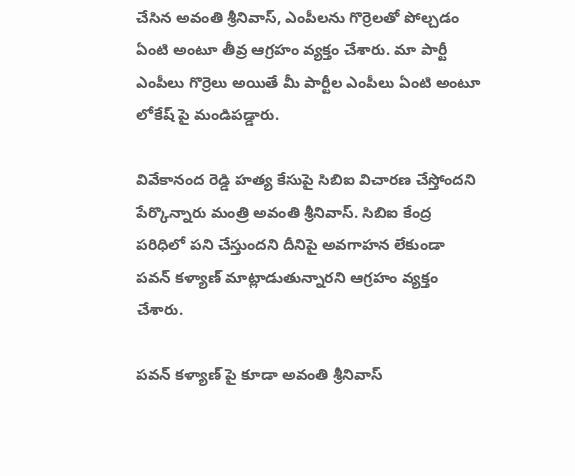చేసిన అవంతి శ్రీనివాస్, ఎంపీలను గొర్రెలతో పోల్చడం ఏంటి అంటూ తీవ్ర ఆగ్రహం వ్యక్తం చేశారు. మా పార్టీ ఎంపీలు గొర్రెలు అయితే మీ పార్టీల ఎంపీలు ఏంటి అంటూ లోకేష్ పై మండిపడ్డారు.

వివేకానంద రెడ్డి హత్య కేసుపై సిబిఐ విచారణ చేస్తోందని పేర్కొన్నారు మంత్రి అవంతి శ్రీనివాస్. సిబిఐ కేంద్ర పరిధిలో పని చేస్తుందని దీనిపై అవగాహన లేకుండా పవన్ కళ్యాణ్ మాట్లాడుతున్నారని ఆగ్రహం వ్యక్తం చేశారు.

పవన్ కళ్యాణ్ పై కూడా అవంతి శ్రీనివాస్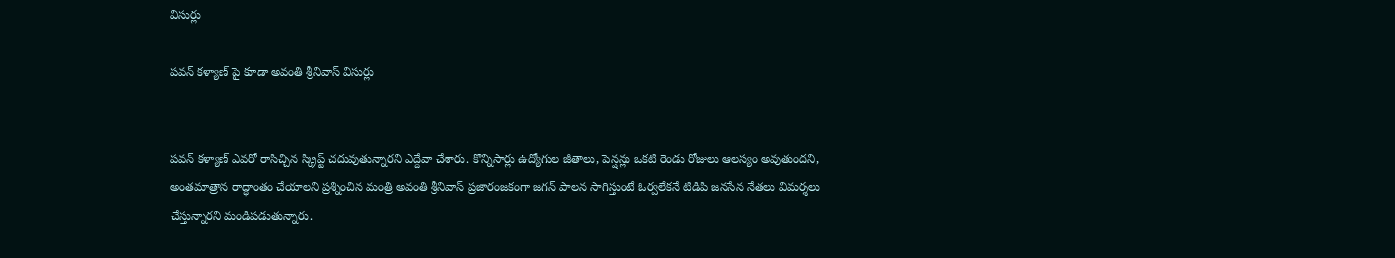విసుర్లు

పవన్ కళ్యాణ్ పై కూడా అవంతి శ్రీనివాస్ విసుర్లు


పవన్ కళ్యాణ్ ఎవరో రాసిచ్చిన స్క్రిప్ట్ చదువుతున్నారని ఎద్దేవా చేశారు. కొన్నిసార్లు ఉద్యోగుల జీతాలు, పెన్షన్లు ఒకటి రెండు రోజులు ఆలస్యం అవుతుందని, అంతమాత్రాన రాద్ధాంతం చేయాలని ప్రశ్నించిన మంత్రి అవంతి శ్రీనివాస్ ప్రజారంజకంగా జగన్ పాలన సాగిస్తుంటే ఓర్వలేకనే టిడిపి జనసేన నేతలు విమర్శలు చేస్తున్నారని మండిపడుతున్నారు.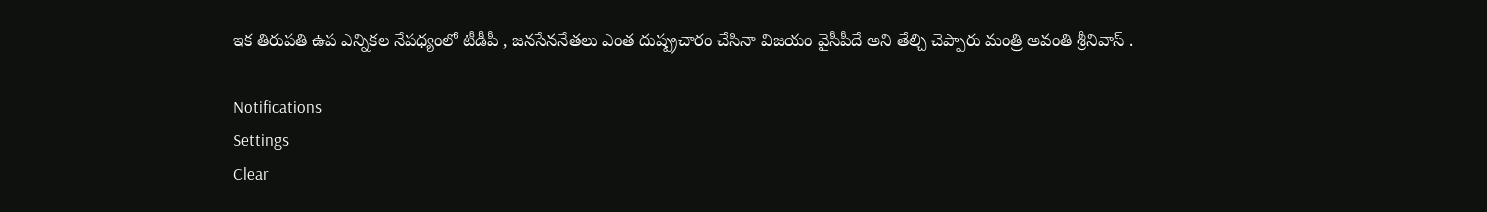ఇక తిరుపతి ఉప ఎన్నికల నేపధ్యంలో టీడీపీ , జనసేననేతలు ఎంత దుష్ప్రచారం చేసినా విజయం వైసీపీదే అని తేల్చి చెప్పారు మంత్రి అవంతి శ్రీనివాస్ .

Notifications
Settings
Clear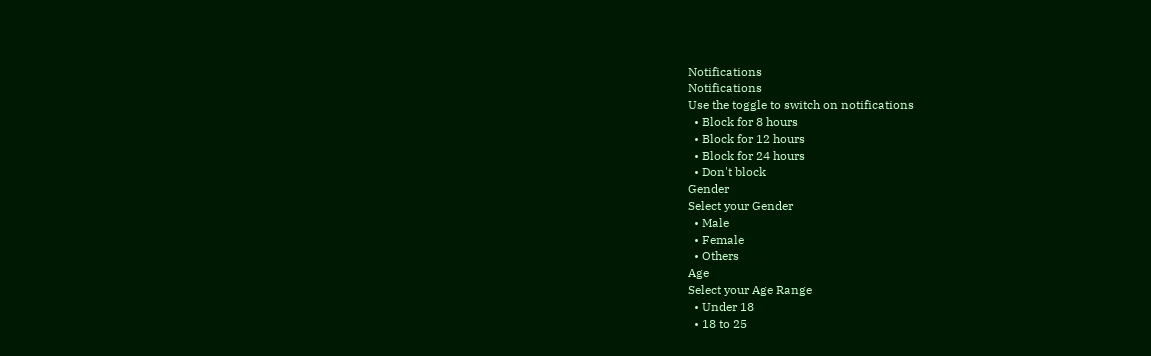Notifications
Notifications
Use the toggle to switch on notifications
  • Block for 8 hours
  • Block for 12 hours
  • Block for 24 hours
  • Don't block
Gender
Select your Gender
  • Male
  • Female
  • Others
Age
Select your Age Range
  • Under 18
  • 18 to 25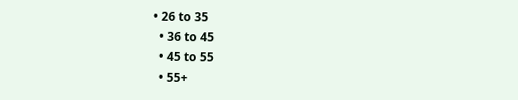• 26 to 35
  • 36 to 45
  • 45 to 55
  • 55+